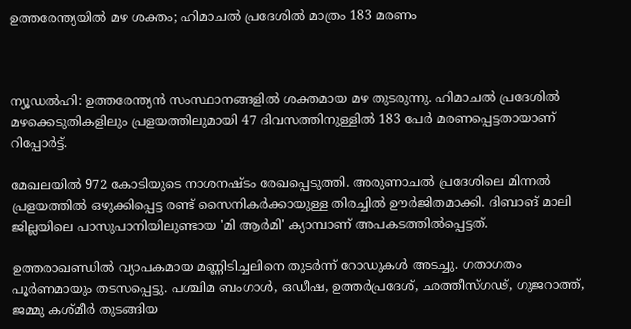ഉത്തരേന്ത്യയില്‍ മഴ ശക്തം; ഹിമാചല്‍ പ്രദേശില്‍ മാത്രം 183 മരണം



ന്യൂഡല്‍ഹി: ഉത്തരേന്ത്യന്‍ സംസ്ഥാനങ്ങളില്‍ ശക്തമായ മഴ തുടരുന്നു. ഹിമാചല്‍ പ്രദേശില്‍ മഴക്കെടുതികളിലും പ്രളയത്തിലുമായി 47 ദിവസത്തിനുള്ളില്‍ 183 പേര്‍ മരണപ്പെട്ടതായാണ് റിപ്പോര്‍ട്ട്.

മേഖലയില്‍ 972 കോടിയുടെ നാശനഷ്ടം രേഖപ്പെടുത്തി. അരുണാചല്‍ പ്രദേശിലെ മിന്നല്‍ പ്രളയത്തില്‍ ഒഴുക്കിപ്പെട്ട രണ്ട് സൈനികര്‍ക്കായുള്ള തിരച്ചില്‍ ഊര്‍ജിതമാക്കി. ദിബാങ് മാലി ജില്ലയിലെ പാസുപാനിയിലുണ്ടായ 'മി ആര്‍മി' ക്യാമ്പാണ് അപകടത്തില്‍പ്പെട്ടത്.

ഉത്തരാഖണ്ഡില്‍ വ്യാപകമായ മണ്ണിടിച്ചലിനെ തുടര്‍ന്ന് റോഡുകള്‍ അടച്ചു. ഗതാഗതം പൂര്‍ണമായും തടസപ്പെട്ടു. പശ്ചിമ ബംഗാള്‍, ഒഡീഷ, ഉത്തര്‍പ്രദേശ്, ഛത്തീസ്ഗഢ്, ഗുജറാത്ത്, ജമ്മു കശ്മീര്‍ തുടങ്ങിയ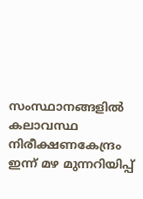സംസ്ഥാനങ്ങളില്‍ കലാവസ്ഥ നിരീക്ഷണകേന്ദ്രം ഇന്ന് മഴ മുന്നറിയിപ്പ്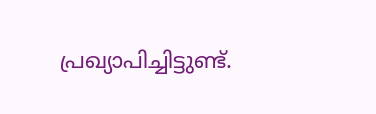പ്രഖ്യാപിച്ചിട്ടുണ്ട്.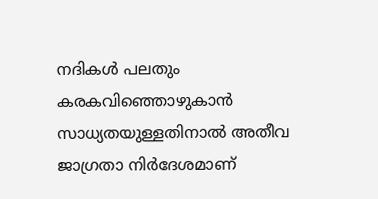നദികള്‍ പലതും കരകവിഞ്ഞൊഴുകാന്‍ സാധ്യതയുള്ളതിനാല്‍ അതീവ ജാഗ്രതാ നിര്‍ദേശമാണ്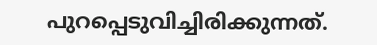പുറപ്പെടുവിച്ചിരിക്കുന്നത്.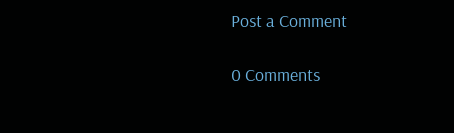Post a Comment

0 Comments